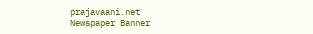prajavaani.net
Newspaper Banner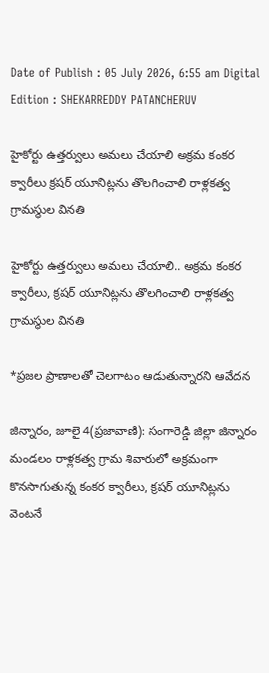Date of Publish : 05 July 2026, 6:55 am Digital Edition : SHEKARREDDY PATANCHERUV

హైకోర్టు ఉత్తర్వులు అమలు చేయాలి అక్రమ కంకర క్వారీలు క్రషర్ యూనిట్లను తొలగించాలి రాళ్లకత్వ గ్రామస్థుల వినతి

హైకోర్టు ఉత్తర్వులు అమలు చేయాలి.. అక్రమ కంకర క్వారీలు, క్రషర్ యూనిట్లను తొలగించాలి రాళ్లకత్వ గ్రామస్థుల వినతి

*ప్రజల ప్రాణాలతో చెలగాటం ఆడుతున్నారని ఆవేదన

జిన్నారం, జూలై 4(ప్రజావాణి): సంగారెడ్డి జిల్లా జిన్నారం మండలం రాళ్లకత్వ గ్రామ శివారులో అక్రమంగా కొనసాగుతున్న కంకర క్వారీలు, క్రషర్ యూనిట్లను వెంటనే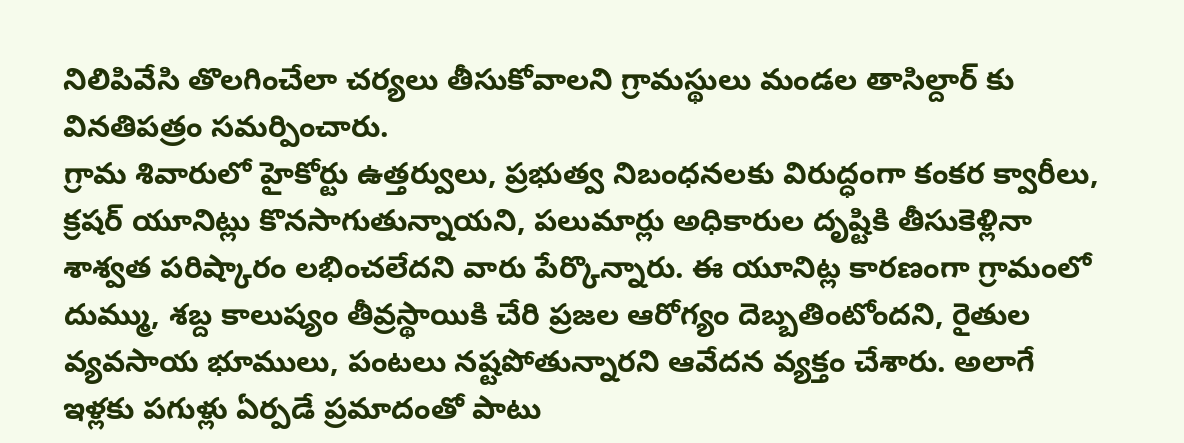నిలిపివేసి తొలగించేలా చర్యలు తీసుకోవాలని గ్రామస్థులు మండల తాసిల్దార్ కు వినతిపత్రం సమర్పించారు.
గ్రామ శివారులో హైకోర్టు ఉత్తర్వులు, ప్రభుత్వ నిబంధనలకు విరుద్ధంగా కంకర క్వారీలు, క్రషర్ యూనిట్లు కొనసాగుతున్నాయని, పలుమార్లు అధికారుల దృష్టికి తీసుకెళ్లినా శాశ్వత పరిష్కారం లభించలేదని వారు పేర్కొన్నారు. ఈ యూనిట్ల కారణంగా గ్రామంలో దుమ్ము, శబ్ద కాలుష్యం తీవ్రస్థాయికి చేరి ప్రజల ఆరోగ్యం దెబ్బతింటోందని, రైతుల వ్యవసాయ భూములు, పంటలు నష్టపోతున్నారని ఆవేదన వ్యక్తం చేశారు. అలాగే ఇళ్లకు పగుళ్లు ఏర్పడే ప్రమాదంతో పాటు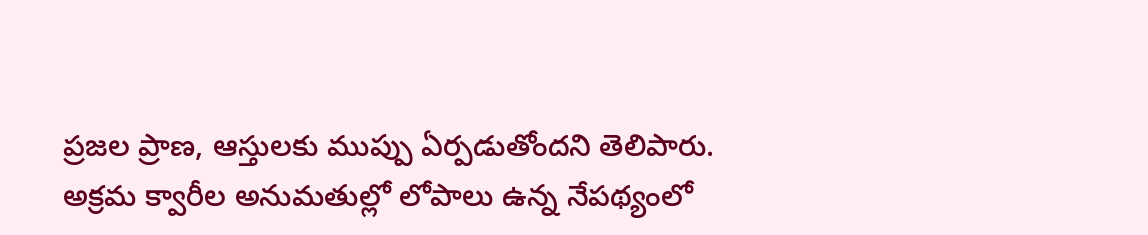ప్రజల ప్రాణ, ఆస్తులకు ముప్పు ఏర్పడుతోందని తెలిపారు.
అక్రమ క్వారీల అనుమతుల్లో లోపాలు ఉన్న నేపథ్యంలో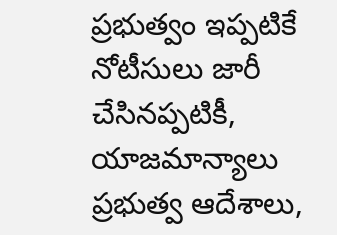ప్రభుత్వం ఇప్పటికే నోటీసులు జారీ చేసినప్పటికీ, యాజమాన్యాలు ప్రభుత్వ ఆదేశాలు,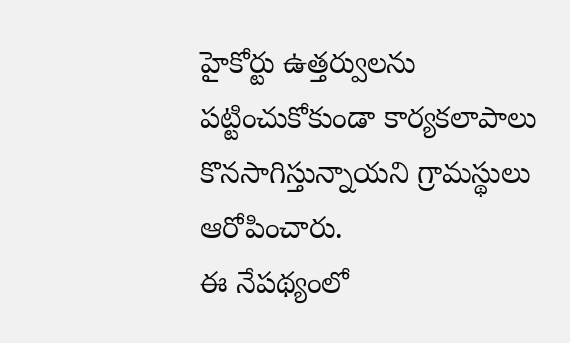హైకోర్టు ఉత్తర్వులను పట్టించుకోకుండా కార్యకలాపాలు కొనసాగిస్తున్నాయని గ్రామస్థులు ఆరోపించారు.
ఈ నేపథ్యంలో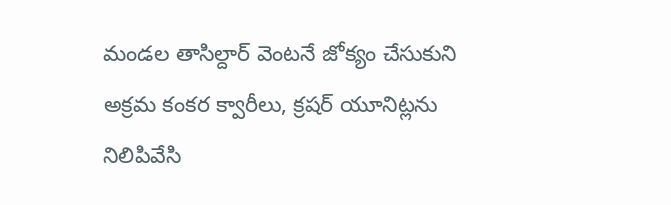మండల తాసిల్దార్ వెంటనే జోక్యం చేసుకుని అక్రమ కంకర క్వారీలు, క్రషర్ యూనిట్లను నిలిపివేసి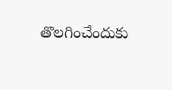తొలగించేందుకు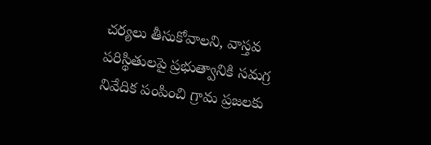చర్యలు తీసుకోవాలని, వాస్తవ పరిస్థితులపై ప్రభుత్వానికి సమగ్ర నివేదిక పంపించి గ్రామ ప్రజలకు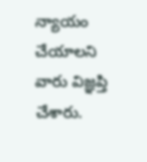న్యాయం చేయాలని వారు విజ్ఞప్తి చేశారు.